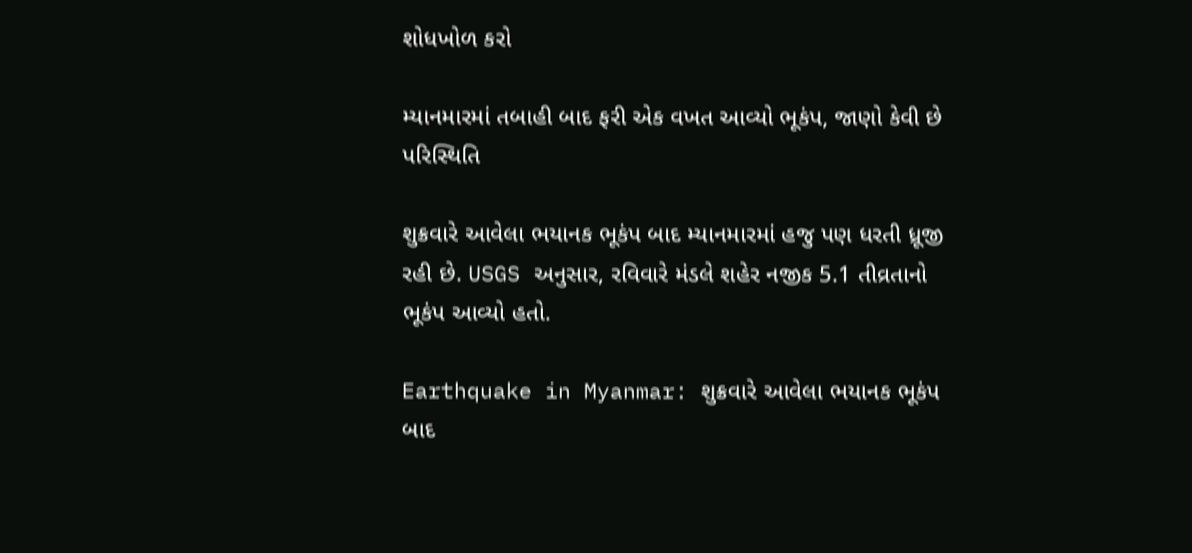શોધખોળ કરો

મ્યાનમારમાં તબાહી બાદ ફરી એક વખત આવ્યો ભૂકંપ, જાણો કેવી છે પરિસ્થિતિ

શુક્રવારે આવેલા ભયાનક ભૂકંપ બાદ મ્યાનમારમાં હજુ પણ ધરતી ધ્રૂજી રહી છે. USGS અનુસાર, રવિવારે મંડલે શહેર નજીક 5.1 તીવ્રતાનો ભૂકંપ આવ્યો હતો.

Earthquake in Myanmar: શુક્રવારે આવેલા ભયાનક ભૂકંપ બાદ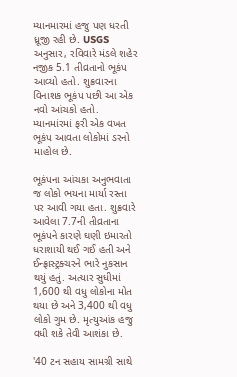મ્યાનમારમાં હજુ પણ ધરતી ધ્રૂજી રહી છે. USGS અનુસાર, રવિવારે મંડલે શહેર નજીક 5.1 તીવ્રતાનો ભૂકંપ આવ્યો હતો. શુક્રવારના વિનાશક ભૂકંપ પછી આ એક નવો આંચકો હતો. મ્યાનમાંરમાં ફરી એક વખત  ભૂકંપ આવતા લોકોમાં ડરનો માહોલ છે.

ભૂકંપના આંચકા અનુભવાતા જ લોકો ભયના માર્યા રસ્તા પર આવી ગયા હતા. શુક્રવારે આવેલા 7.7ની તીવ્રતાના ભૂકંપને કારણે ઘણી ઇમારતો ધરાશાયી થઈ ગઈ હતી અને ઈન્ફ્રાસ્ટ્રક્ચરને ભારે નુકસાન થયું હતું. અત્યાર સુધીમાં 1,600 થી વધુ લોકોના મોત થયા છે અને 3,400 થી વધુ લોકો ગુમ છે. મૃત્યુઆંક હજુ વધી શકે તેવી આશંકા છે.

'40 ટન સહાય સામગ્રી સાથે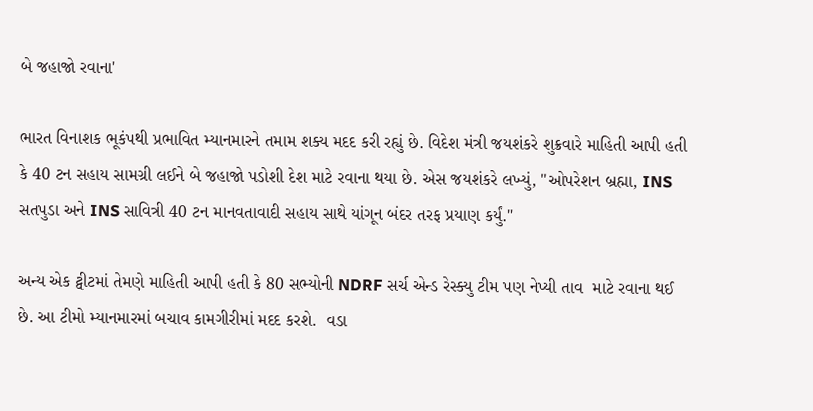બે જહાજો રવાના'

ભારત વિનાશક ભૂકંપથી પ્રભાવિત મ્યાનમારને તમામ શક્ય મદદ કરી રહ્યું છે. વિદેશ મંત્રી જયશંકરે શુક્રવારે માહિતી આપી હતી કે 40 ટન સહાય સામગ્રી લઈને બે જહાજો પડોશી દેશ માટે રવાના થયા છે. એસ જયશંકરે લખ્યું, "ઓપરેશન બ્રહ્મા, INS સતપુડા અને INS સાવિત્રી 40 ટન માનવતાવાદી સહાય સાથે યાંગૂન બંદર તરફ પ્રયાણ કર્યું."

અન્ય એક ટ્વીટમાં તેમણે માહિતી આપી હતી કે 80 સભ્યોની NDRF સર્ચ એન્ડ રેસ્ક્યુ ટીમ પણ નેપ્યી તાવ  માટે રવાના થઈ છે. આ ટીમો મ્યાનમારમાં બચાવ કામગીરીમાં મદદ કરશે.  વડા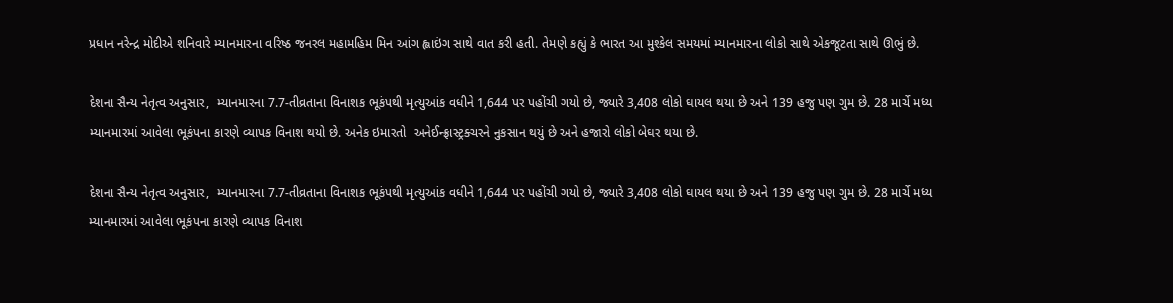પ્રધાન નરેન્દ્ર મોદીએ શનિવારે મ્યાનમારના વરિષ્ઠ જનરલ મહામહિમ મિન આંગ હ્લાઇંગ સાથે વાત કરી હતી. તેમણે કહ્યું કે ભારત આ મુશ્કેલ સમયમાં મ્યાનમારના લોકો સાથે એકજૂટતા સાથે ઊભું છે.

દેશના સૈન્ય નેતૃત્વ અનુસાર,  મ્યાનમારના 7.7-તીવ્રતાના વિનાશક ભૂકંપથી મૃત્યુઆંક વધીને 1,644 પર પહોંચી ગયો છે, જ્યારે 3,408 લોકો ઘાયલ થયા છે અને 139 હજુ પણ ગુમ છે. 28 માર્ચે મધ્ય મ્યાનમારમાં આવેલા ભૂકંપના કારણે વ્યાપક વિનાશ થયો છે. અનેક ઇમારતો  અનેઈન્ફ્રાસ્ટ્રક્ચરને નુકસાન થયું છે અને હજારો લોકો બેઘર થયા છે.

દેશના સૈન્ય નેતૃત્વ અનુસાર,  મ્યાનમારના 7.7-તીવ્રતાના વિનાશક ભૂકંપથી મૃત્યુઆંક વધીને 1,644 પર પહોંચી ગયો છે, જ્યારે 3,408 લોકો ઘાયલ થયા છે અને 139 હજુ પણ ગુમ છે. 28 માર્ચે મધ્ય મ્યાનમારમાં આવેલા ભૂકંપના કારણે વ્યાપક વિનાશ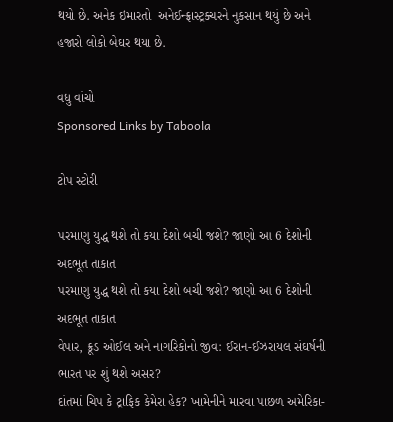થયો છે. અનેક ઇમારતો  અનેઈન્ફ્રાસ્ટ્રક્ચરને નુકસાન થયું છે અને હજારો લોકો બેઘર થયા છે.

વધુ વાંચો
Sponsored Links by Taboola

ટોપ સ્ટોરી

પરમાણુ યુદ્ધ થશે તો કયા દેશો બચી જશે? જાણો આ 6 દેશોની અદભૂત તાકાત
પરમાણુ યુદ્ધ થશે તો કયા દેશો બચી જશે? જાણો આ 6 દેશોની અદભૂત તાકાત
વેપાર, ક્રૂડ ઓઈલ અને નાગરિકોનો જીવ: ઈરાન-ઈઝરાયલ સંઘર્ષની ભારત પર શું થશે અસર?
દાંતમાં ચિપ કે ટ્રાફિક કેમેરા હેક? ખામેનીને મારવા પાછળ અમેરિકા-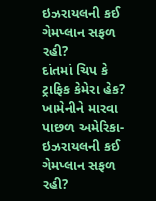ઇઝરાયલની કઈ ગેમપ્લાન સફળ રહી?
દાંતમાં ચિપ કે ટ્રાફિક કેમેરા હેક? ખામેનીને મારવા પાછળ અમેરિકા-ઇઝરાયલની કઈ ગેમપ્લાન સફળ રહી?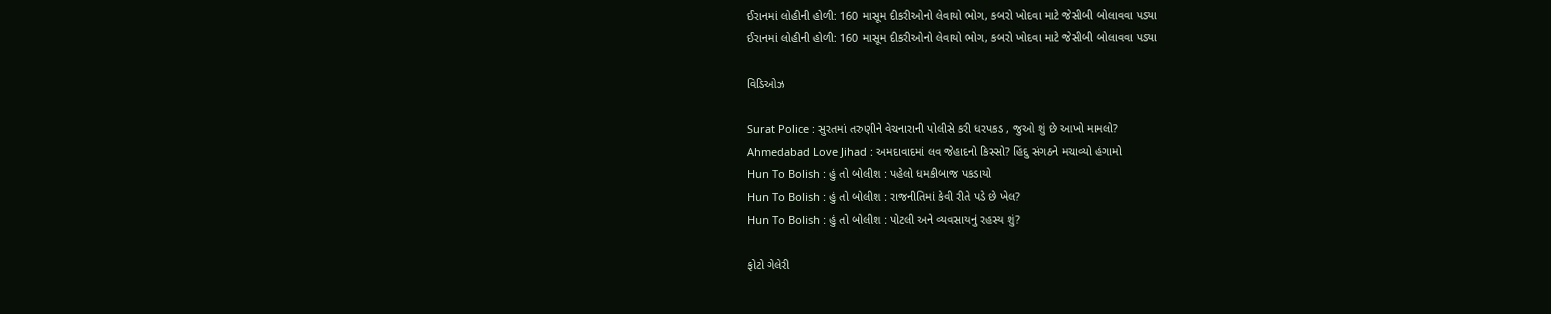ઈરાનમાં લોહીની હોળી: 160 માસૂમ દીકરીઓનો લેવાયો ભોગ, કબરો ખોદવા માટે જેસીબી બોલાવવા પડ્યા
ઈરાનમાં લોહીની હોળી: 160 માસૂમ દીકરીઓનો લેવાયો ભોગ, કબરો ખોદવા માટે જેસીબી બોલાવવા પડ્યા

વિડિઓઝ

Surat Police : સુરતમાં તરુણીને વેચનારાની પોલીસે કરી ધરપકડ , જુઓ શું છે આખો મામલો?
Ahmedabad Love Jihad : અમદાવાદમાં લવ જેહાદનો કિસ્સો? હિંદુ સંગઠને મચાવ્યો હંગામો
Hun To Bolish : હું તો બોલીશ : પહેલો ધમકીબાજ પકડાયો
Hun To Bolish : હું તો બોલીશ : રાજનીતિમાં કેવી રીતે પડે છે ખેલ?
Hun To Bolish : હું તો બોલીશ : પોટલી અને વ્યવસાયનું રહસ્ય શું?

ફોટો ગેલેરી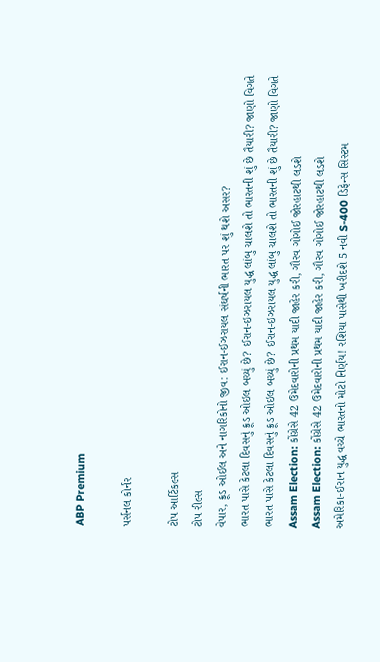ABP Premium

પર્સનલ કોર્નર

ટોપ આર્ટિકલ્સ
ટોપ રીલ્સ
વેપાર, ક્રૂડ ઓઈલ અને નાગરિકોનો જીવ: ઈરાન-ઈઝરાયલ સંઘર્ષની ભારત પર શું થશે અસર?
ભારત પાસે કેટલા દિવસનું ક્રૂડ ઓઇલ બચ્યું છે? ઈરાન-ઇઝરાયલ યુદ્ધ લાંબુ ચાલશે તો ભારતની શું છે તૈયારી? જાણો વિગતે
ભારત પાસે કેટલા દિવસનું ક્રૂડ ઓઇલ બચ્યું છે? ઈરાન-ઇઝરાયલ યુદ્ધ લાંબુ ચાલશે તો ભારતની શું છે તૈયારી? જાણો વિગતે
Assam Election: કોંગ્રેસે 42 ઉમેદવારોની પ્રથમ યાદી જાહેર કરી, ગૌરવ ગોગોઈ જોરહાટથી લડશે
Assam Election: કોંગ્રેસે 42 ઉમેદવારોની પ્રથમ યાદી જાહેર કરી, ગૌરવ ગોગોઈ જોરહાટથી લડશે
અમેરિકા-ઈરાન યુદ્ધ વચ્ચે ભારતનો મોટો નિર્ણય! રશિયા પાસેથી ખરીદશે 5 નવી S-400 ડિફેન્સ સિસ્ટમ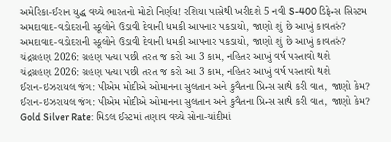અમેરિકા-ઈરાન યુદ્ધ વચ્ચે ભારતનો મોટો નિર્ણય! રશિયા પાસેથી ખરીદશે 5 નવી S-400 ડિફેન્સ સિસ્ટમ
અમદાવાદ-વડોદરાની સ્કૂલોને ઉડાવી દેવાની ધમકી આપનાર પકડાયો, જાણો શું છે આખું કાવતરું?
અમદાવાદ-વડોદરાની સ્કૂલોને ઉડાવી દેવાની ધમકી આપનાર પકડાયો, જાણો શું છે આખું કાવતરું?
ચંદ્રગ્રહણ 2026: ગ્રહણ પત્યા પછી તરત જ કરો આ 3 કામ, નહિતર આખું વર્ષ પસ્તાવો થશે
ચંદ્રગ્રહણ 2026: ગ્રહણ પત્યા પછી તરત જ કરો આ 3 કામ, નહિતર આખું વર્ષ પસ્તાવો થશે
ઈરાન-ઇઝરાયલ જંગ: પીએમ મોદીએ ઓમાનના સુલતાન અને કુવૈતના પ્રિન્સ સાથે કરી વાત, જાણો કેમ?
ઈરાન-ઇઝરાયલ જંગ: પીએમ મોદીએ ઓમાનના સુલતાન અને કુવૈતના પ્રિન્સ સાથે કરી વાત, જાણો કેમ?
Gold Silver Rate: મિડલ ઈસ્ટમાં તણાવ વચ્ચે સોના-ચાંદીમાં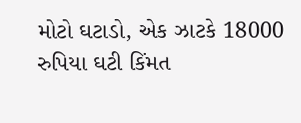મોટો ઘટાડો, એક ઝાટકે 18000 રુપિયા ઘટી કિંમત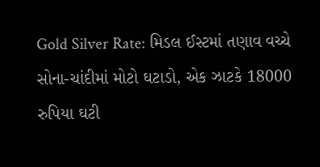Gold Silver Rate: મિડલ ઈસ્ટમાં તણાવ વચ્ચે સોના-ચાંદીમાં મોટો ઘટાડો, એક ઝાટકે 18000 રુપિયા ઘટી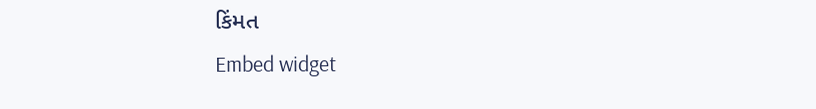કિંમત
Embed widget